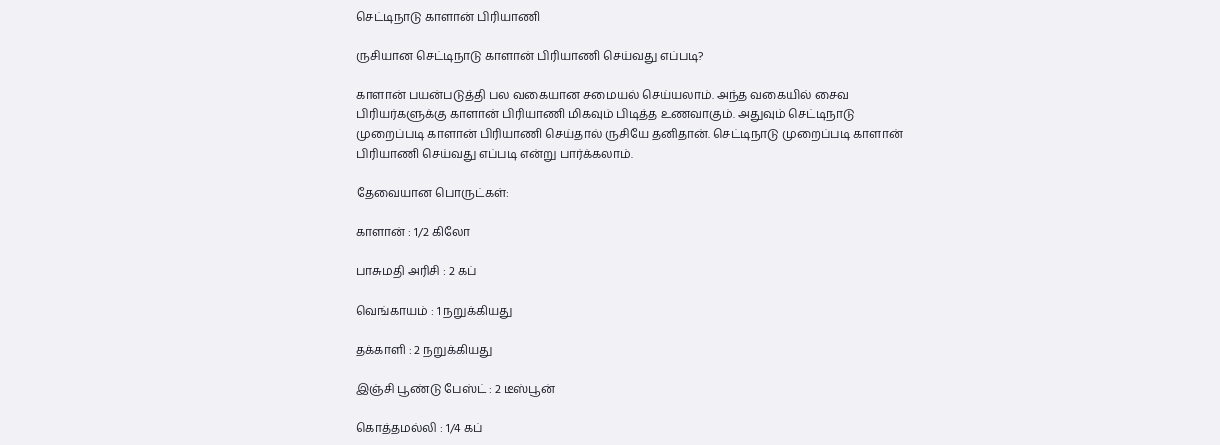செட்டிநாடு காளான் பிரியாணி

ருசியான செட்டிநாடு காளான் பிரியாணி செய்வது எப்படி?

காளான் பயன்படுத்தி பல வகையான சமையல் செய்யலாம். அந்த வகையில் சைவ பிரியர்களுக்கு காளான் பிரியாணி மிகவும் பிடித்த உணவாகும். அதுவும் செட்டிநாடு முறைப்படி காளான் பிரியாணி செய்தால் ருசியே தனிதான். செட்டிநாடு முறைப்படி காளான் பிரியாணி செய்வது எப்படி என்று பார்க்கலாம்.

தேவையான பொருட்கள்:

காளான் : 1/2 கிலோ

பாசுமதி அரிசி : 2 கப்

வெங்காயம் : 1 நறுக்கியது

தக்காளி : 2 நறுக்கியது

இஞ்சி பூண்டு பேஸ்ட் : 2 டீஸ்பூன்

கொத்தமல்லி : 1/4 கப்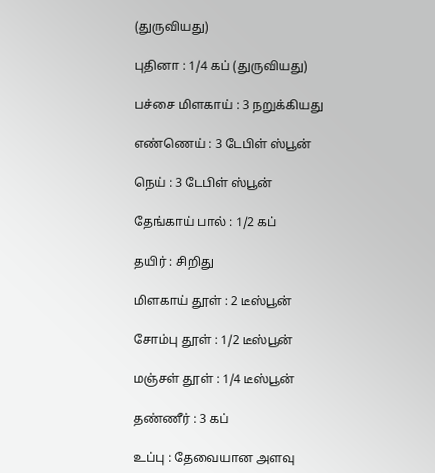(துருவியது)

புதினா : 1/4 கப் (துருவியது)

பச்சை மிளகாய் : 3 நறுக்கியது

எண்ணெய் : 3 டேபிள் ஸ்பூன்

நெய் : 3 டேபிள் ஸ்பூன்

தேங்காய் பால் : 1/2 கப்

தயிர் : சிறிது

மிளகாய் தூள் : 2 டீஸ்பூன்

சோம்பு தூள் : 1/2 டீஸ்பூன்

மஞ்சள் தூள் : 1/4 டீஸ்பூன்

தண்ணீர் : 3 கப்

உப்பு : தேவையான அளவு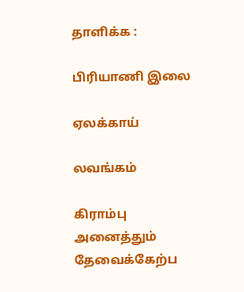தாளிக்க :

பிரியாணி இலை

ஏலக்காய்

லவங்கம்

கிராம்பு அனைத்தும் தேவைக்கேற்ப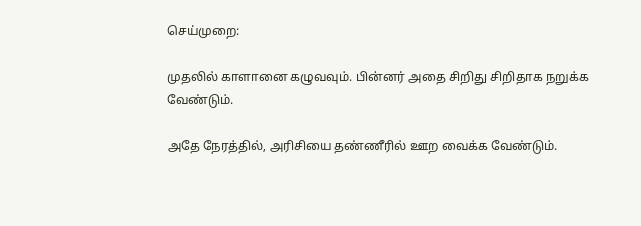செய்முறை:

முதலில் காளானை கழுவவும். பின்னர் அதை சிறிது சிறிதாக நறுக்க வேண்டும்.

அதே நேரத்தில், அரிசியை தண்ணீரில் ஊற வைக்க வேண்டும்.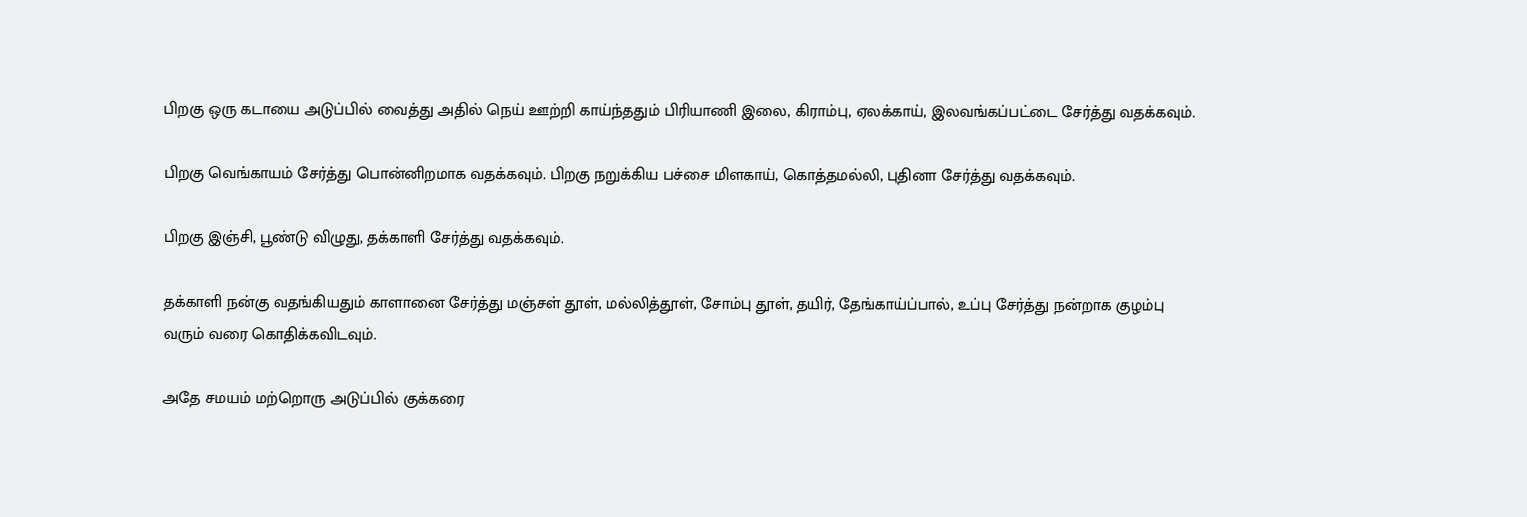பிறகு ஒரு கடாயை அடுப்பில் வைத்து அதில் நெய் ஊற்றி காய்ந்ததும் பிரியாணி இலை, கிராம்பு, ஏலக்காய், இலவங்கப்பட்டை சேர்த்து வதக்கவும்.

பிறகு வெங்காயம் சேர்த்து பொன்னிறமாக வதக்கவும். பிறகு நறுக்கிய பச்சை மிளகாய், கொத்தமல்லி, புதினா சேர்த்து வதக்கவும்.

பிறகு இஞ்சி, பூண்டு விழுது, தக்காளி சேர்த்து வதக்கவும்.

தக்காளி நன்கு வதங்கியதும் காளானை சேர்த்து மஞ்சள் தூள், மல்லித்தூள், சோம்பு தூள், தயிர், தேங்காய்ப்பால், உப்பு சேர்த்து நன்றாக குழம்பு வரும் வரை கொதிக்கவிடவும்.

அதே சமயம் மற்றொரு அடுப்பில் குக்கரை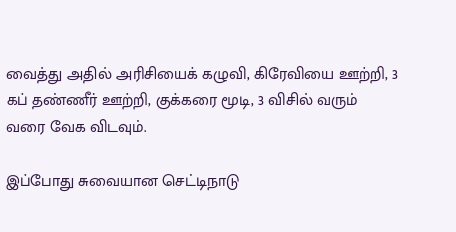வைத்து அதில் அரிசியைக் கழுவி, கிரேவியை ஊற்றி, 3 கப் தண்ணீர் ஊற்றி, குக்கரை மூடி, 3 விசில் வரும் வரை வேக விடவும்.

இப்போது சுவையான செட்டிநாடு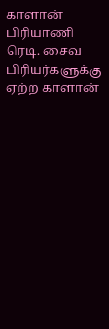காளான் பிரியாணி ரெடி. சைவ பிரியர்களுக்கு ஏற்ற காளான்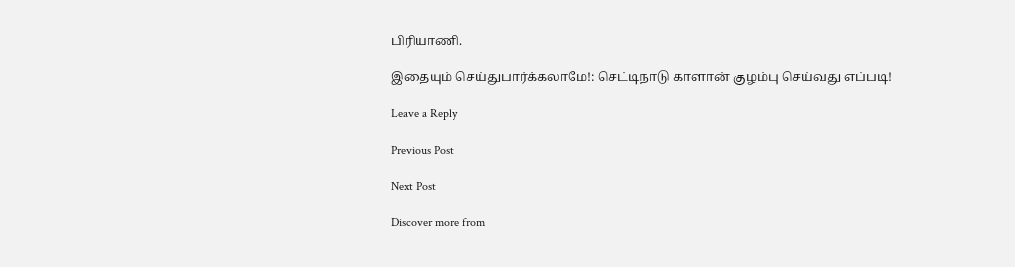பிரியாணி.

இதையும் செய்துபார்க்கலாமே!: செட்டிநாடு காளான் குழம்பு செய்வது எப்படி!

Leave a Reply

Previous Post

Next Post

Discover more from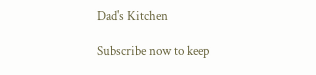Dad's Kitchen

Subscribe now to keep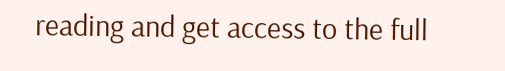reading and get access to the full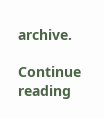archive.

Continue reading